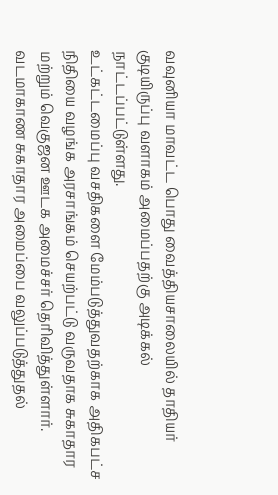வவுனியா மாவட்ட பொது வைத்தியசாலையில் தாதியர் குடியிருப்பு வளாகம் அமைப்பதற்கு அடிக்கல் நாட்டப்பட்டுள்ளது.
உட்கட்டமைப்பு வசதிகளை மேம்படுத்துவதற்காக அதிகபட்ச நிதியை வழங்க அரசாங்கம் செயற்பட்டு வருவதாக சுகாதார மற்றும் வெகுஜன ஊடக அமைச்சர் தெரிவித்துள்ளார். வடமாகாண சுகாதார அமைப்பை வலுப்படுத்துதல்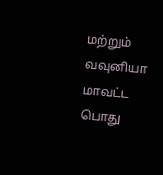மற்றும் வவுனியா மாவட்ட பொது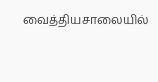வைத்தியசாலையில்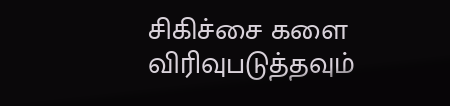சிகிச்சை களை விரிவுபடுத்தவும்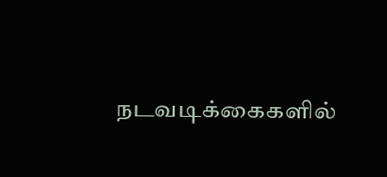நடவடிக்கைகளில்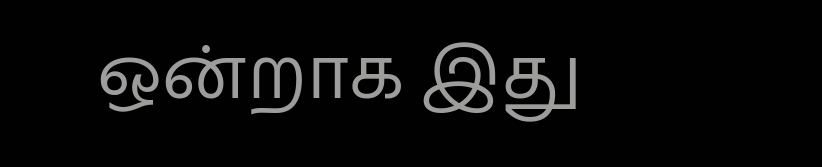ஒன்றாக இது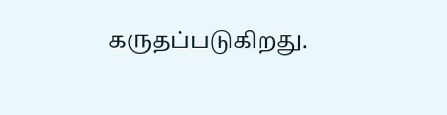கருதப்படுகிறது.